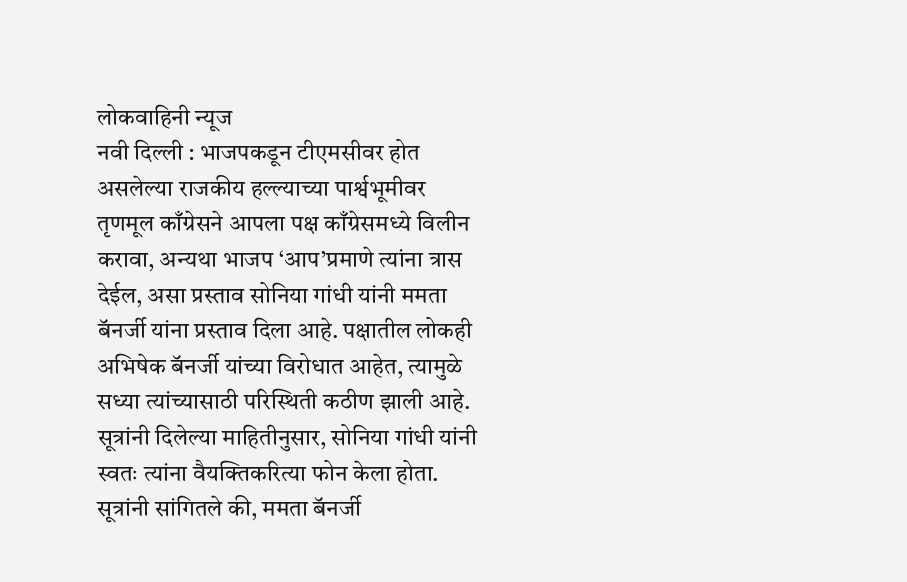लोकवाहिनी न्यूज
नवी दिल्ली : भाजपकडून टीएमसीवर होत असलेल्या राजकीय हल्ल्याच्या पार्श्वभूमीवर तृणमूल काँग्रेसने आपला पक्ष काँग्रेसमध्ये विलीन करावा, अन्यथा भाजप ‘आप’प्रमाणे त्यांना त्रास देईल, असा प्रस्ताव सोनिया गांधी यांनी ममता बॅनर्जी यांना प्रस्ताव दिला आहे. पक्षातील लोकही अभिषेक बॅनर्जी यांच्या विरोधात आहेत, त्यामुळे सध्या त्यांच्यासाठी परिस्थिती कठीण झाली आहे. सूत्रांनी दिलेल्या माहितीनुसार, सोनिया गांधी यांनी स्वतः त्यांना वैयक्तिकरित्या फोन केला होता.
सूत्रांनी सांगितले की, ममता बॅनर्जी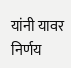यांनी यावर निर्णय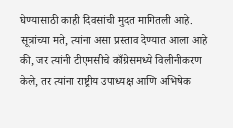घेण्यासाठी काही दिवसांची मुदत मागितली आहे. सूत्रांच्या मते, त्यांना असा प्रस्ताव देण्यात आला आहे की, जर त्यांनी टीएमसीचे काँग्रेसमध्ये विलीनीकरण केले, तर त्यांना राष्ट्रीय उपाध्यक्ष आणि अभिषेक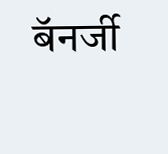बॅनर्जी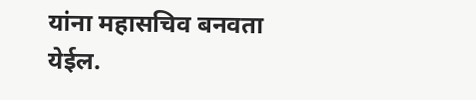यांना महासचिव बनवता येईल.